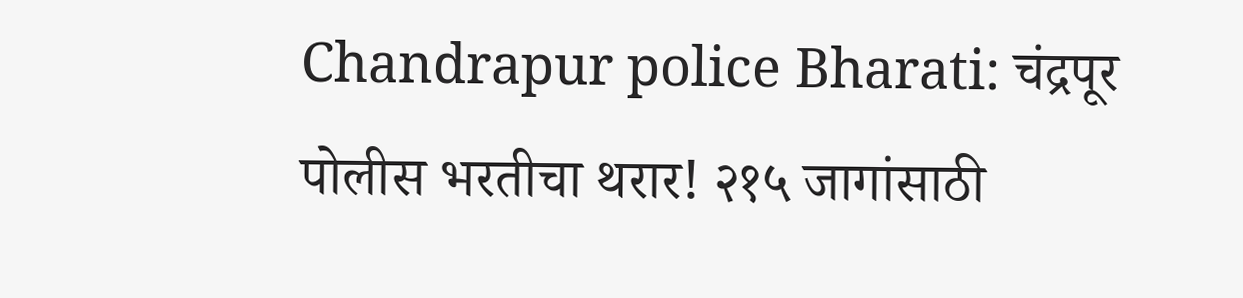Chandrapur police Bharati: चंद्रपूर पोलीस भरतीचा थरार! २१५ जागांसाठी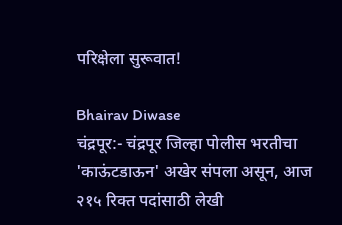परिक्षेला सुरूवात!

Bhairav Diwase
चंद्रपूर:- चंद्रपूर जिल्हा पोलीस भरतीचा 'काऊंटडाऊन' अखेर संपला असून, आज २१५ रिक्त पदांसाठी लेखी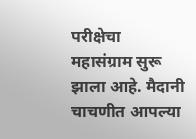परीक्षेचा महासंग्राम सुरू झाला आहे. मैदानी चाचणीत आपल्या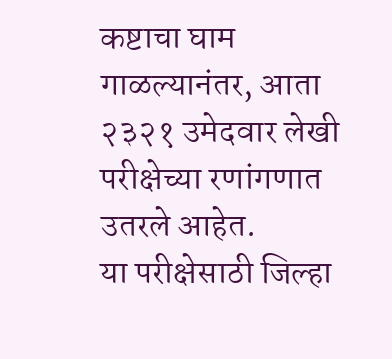कष्टाचा घाम गाळल्यानंतर, आता २३२१ उमेदवार लेखी परीक्षेच्या रणांगणात उतरले आहेत.
या परीक्षेसाठी जिल्हा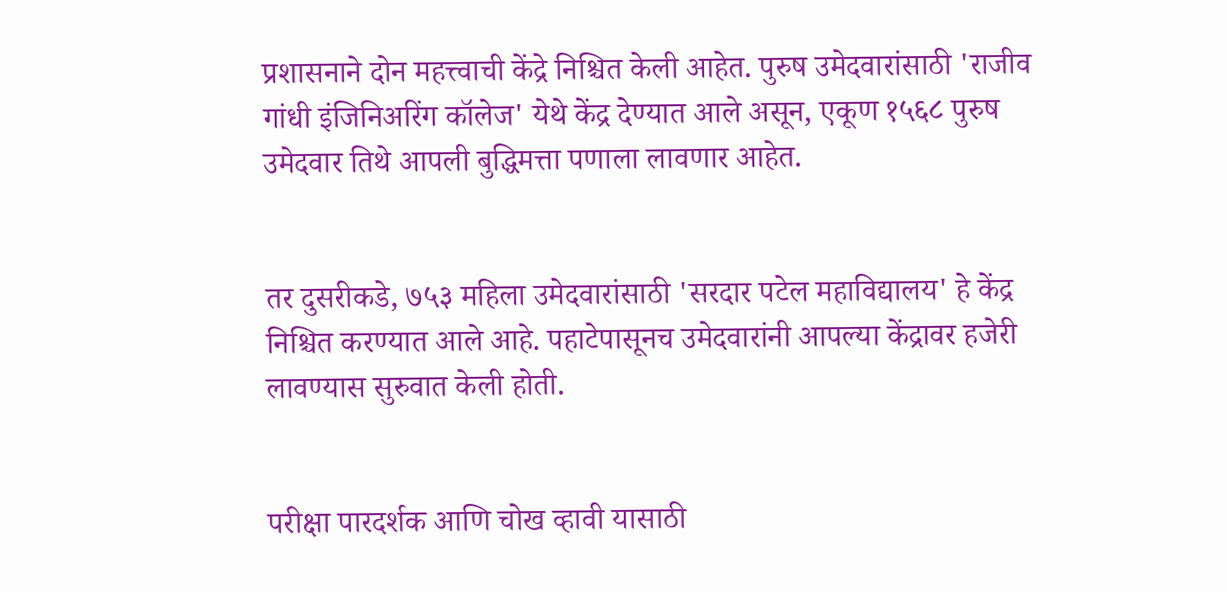प्रशासनाने दोन महत्त्वाची केंद्रे निश्चित केली आहेत. पुरुष उमेदवारांसाठी 'राजीव गांधी इंजिनिअरिंग कॉलेज' येथे केंद्र देण्यात आले असून, एकूण १५६८ पुरुष उमेदवार तिथे आपली बुद्धिमत्ता पणाला लावणार आहेत.


तर दुसरीकडे, ७५३ महिला उमेदवारांसाठी 'सरदार पटेल महाविद्यालय' हे केंद्र निश्चित करण्यात आले आहे. पहाटेपासूनच उमेदवारांनी आपल्या केंद्रावर हजेरी लावण्यास सुरुवात केली होती.


परीक्षा पारदर्शक आणि चोख व्हावी यासाठी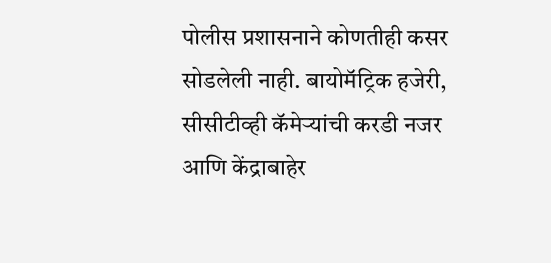पोलीस प्रशासनाने कोणतीही कसर सोडलेली नाही. बायोमॅट्रिक हजेरी, सीसीटीव्ही कॅमेऱ्यांची करडी नजर आणि केंद्राबाहेर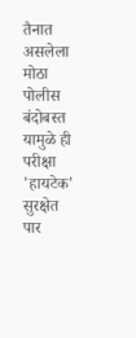तैनात असलेला मोठा पोलीस बंदोबस्त यामुळे ही परीक्षा 'हायटेक' सुरक्षेत पार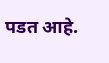पडत आहे.